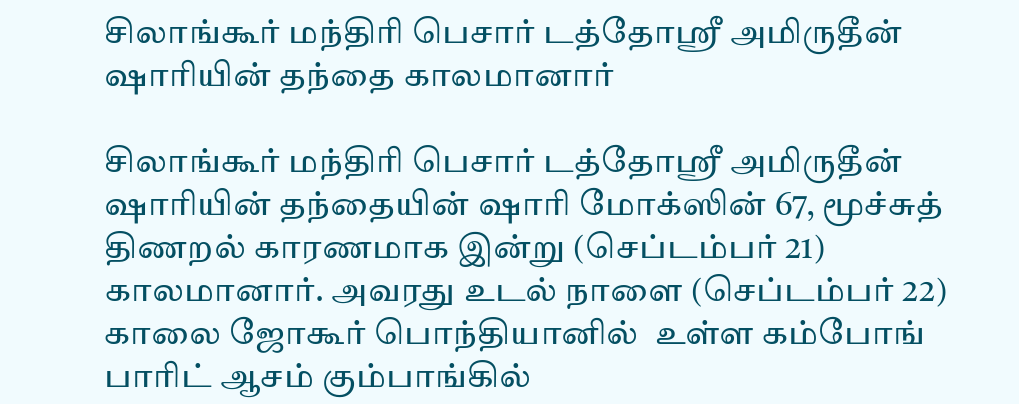சிலாங்கூர் மந்திரி பெசார் டத்தோஸ்ரீ அமிருதீன் ஷாரியின் தந்தை காலமானார்

சிலாங்கூர் மந்திரி பெசார் டத்தோஸ்ரீ அமிருதீன் ஷாரியின் தந்தையின் ஷாரி மோக்ஸின் 67, மூச்சுத் திணறல் காரணமாக இன்று (செப்டம்பர் 21) காலமானார். அவரது உடல் நாளை (செப்டம்பர் 22) காலை ஜோகூர் பொந்தியானில்  உள்ள கம்போங் பாரிட் ஆசம் கும்பாங்கில்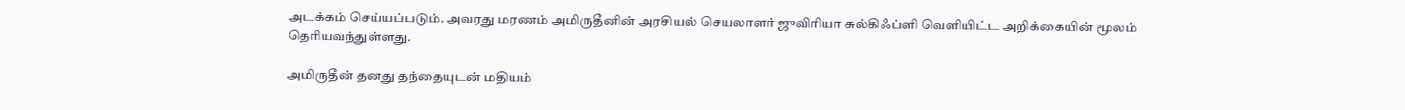அடக்கம் செய்யப்படும். அவரது மரணம் அமிருதீனின் அரசியல் செயலாளர் ஜுவிரியா சுல்கிஃப்ளி வெளியிட்ட அறிக்கையின் மூலம் தெரியவந்துள்ளது.

அமிருதீன் தனது தந்தையுடன் மதியம்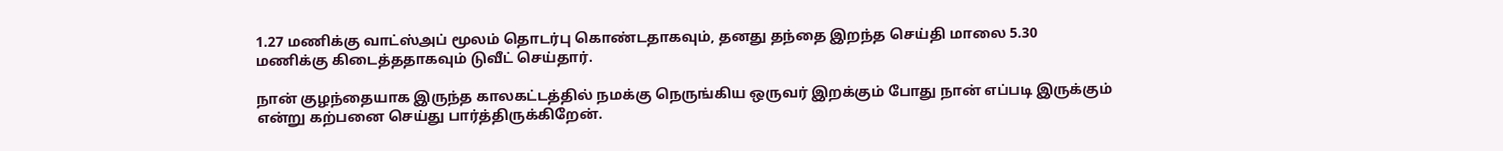1.27 மணிக்கு வாட்ஸ்அப் மூலம் தொடர்பு கொண்டதாகவும், தனது தந்தை இறந்த செய்தி மாலை 5.30 மணிக்கு கிடைத்ததாகவும் டுவீட் செய்தார்.

நான் குழந்தையாக இருந்த காலகட்டத்தில் நமக்கு நெருங்கிய ஒருவர் இறக்கும் போது நான் எப்படி இருக்கும் என்று கற்பனை செய்து பார்த்திருக்கிறேன்.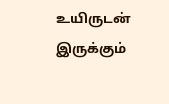உயிருடன் இருக்கும்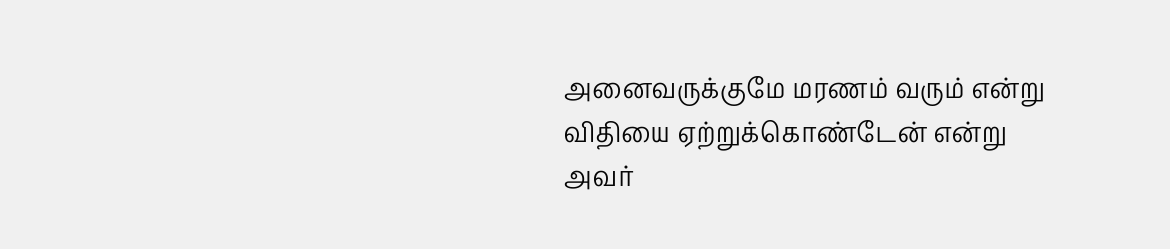அனைவருக்குமே மரணம் வரும் என்று விதியை ஏற்றுக்கொண்டேன் என்று அவர்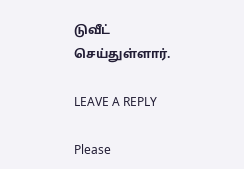டுவீட் செய்துள்ளார்.

LEAVE A REPLY

Please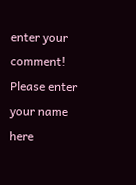enter your comment!
Please enter your name here